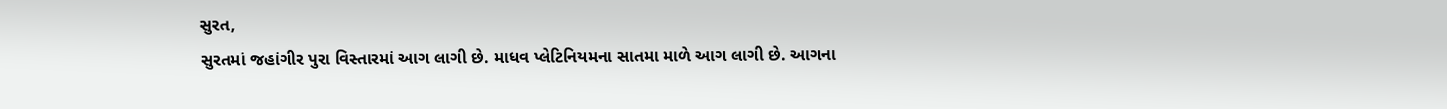સુરત,
સુરતમાં જહાંગીર પુરા વિસ્તારમાં આગ લાગી છે. માધવ પ્લેટિનિયમના સાતમા માળે આગ લાગી છે. આગના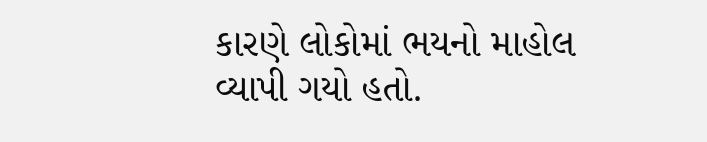કારણે લોકોમાં ભયનો માહોલ વ્યાપી ગયો હતો.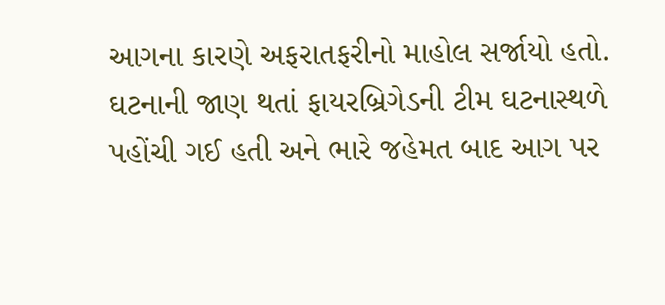આગના કારણે અફરાતફરીનો માહોલ સર્જાયો હતો. ઘટનાની જાણ થતાં ફાયરબ્રિગેડની ટીમ ઘટનાસ્થળે પહોંચી ગઈ હતી અને ભારે જહેમત બાદ આગ પર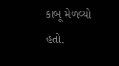કાબૂ મેળવ્યો હતો.